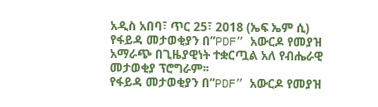አዲስ አበባ፣ ጥር 25፣ 2018 (ኤፍ ኤም ሲ) የፋይዳ መታወቂያን በ”PDF” አውርዶ የመያዝ አማራጭ በጊዜያዊነት ተቋርጧል አለ የብሔራዊ መታወቂያ ፕሮግራም፡፡
የፋይዳ መታወቂያን በ”PDF” አውርዶ የመያዝ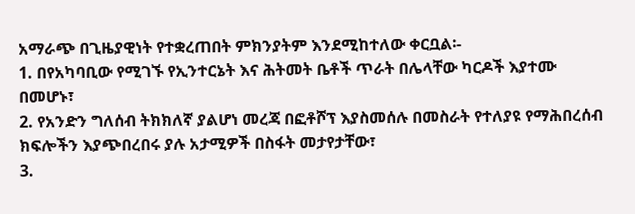አማራጭ በጊዜያዊነት የተቋረጠበት ምክንያትም እንደሚከተለው ቀርቧል፡-
1. በየአካባቢው የሚገኙ የኢንተርኔት እና ሕትመት ቤቶች ጥራት በሌላቸው ካርዶች እያተሙ በመሆኑ፣
2. የአንድን ግለሰብ ትክክለኛ ያልሆነ መረጃ በፎቶሾፕ እያስመሰሉ በመስራት የተለያዩ የማሕበረሰብ ክፍሎችን እያጭበረበሩ ያሉ አታሚዎች በስፋት መታየታቸው፣
3.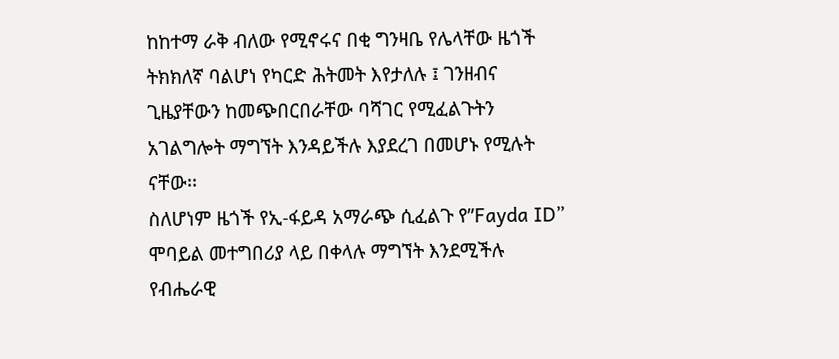ከከተማ ራቅ ብለው የሚኖሩና በቂ ግንዛቤ የሌላቸው ዜጎች ትክክለኛ ባልሆነ የካርድ ሕትመት እየታለሉ ፤ ገንዘብና ጊዜያቸውን ከመጭበርበራቸው ባሻገር የሚፈልጉትን አገልግሎት ማግኘት እንዳይችሉ እያደረገ በመሆኑ የሚሉት ናቸው፡፡
ስለሆነም ዜጎች የኢ-ፋይዳ አማራጭ ሲፈልጉ የ”Fayda ID” ሞባይል መተግበሪያ ላይ በቀላሉ ማግኘት እንደሚችሉ የብሔራዊ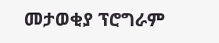መታወቂያ ፕሮግራም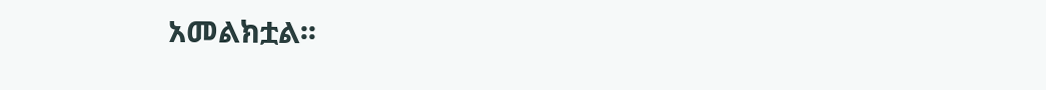አመልክቷል፡፡